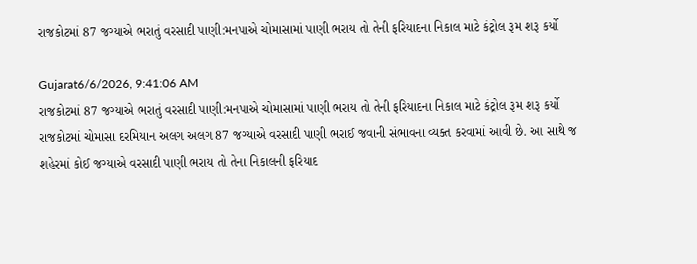રાજકોટમાં 87 જગ્યાએ ભરાતું વરસાદી પાણી:મનપાએ ચોમાસામાં પાણી ભરાય તો તેની ફરિયાદના નિકાલ માટે કંટ્રોલ રૂમ શરૂ કર્યો

Gujarat6/6/2026, 9:41:06 AM
રાજકોટમાં 87 જગ્યાએ ભરાતું વરસાદી પાણી:મનપાએ ચોમાસામાં પાણી ભરાય તો તેની ફરિયાદના નિકાલ માટે કંટ્રોલ રૂમ શરૂ કર્યો
રાજકોટમાં ચોમાસા દરમિયાન અલગ અલગ 87 જગ્યાએ વરસાદી પાણી ભરાઈ જવાની સંભાવના વ્યક્ત કરવામાં આવી છે. આ સાથે જ શહેરમાં કોઈ જગ્યાએ વરસાદી પાણી ભરાય તો તેના નિકાલની ફરિયાદ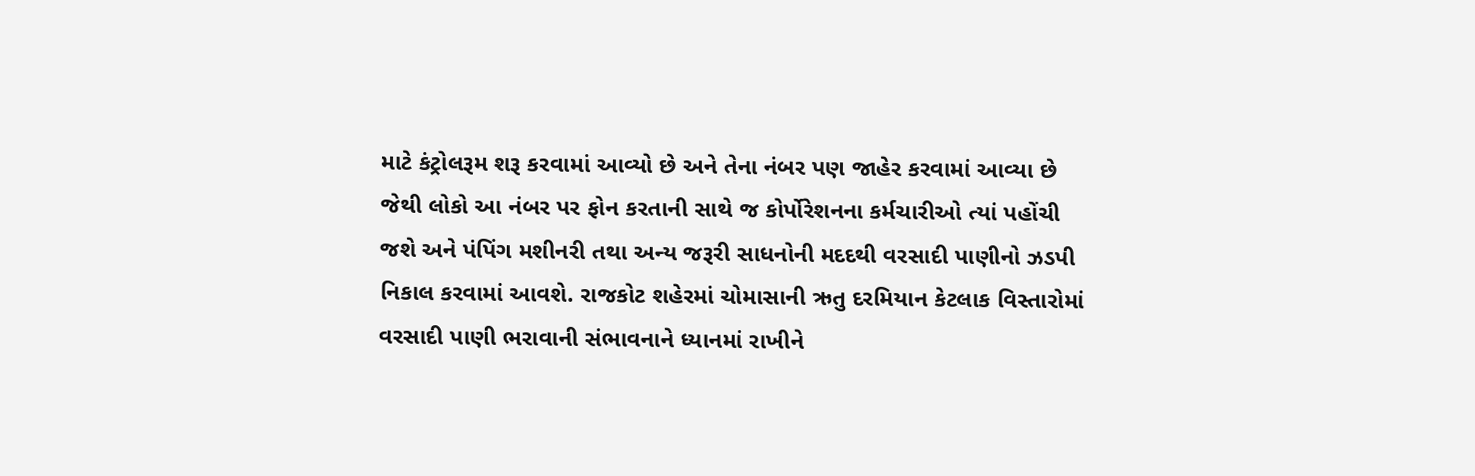માટે કંટ્રોલરૂમ શરૂ કરવામાં આવ્યો છે અને તેના નંબર પણ જાહેર કરવામાં આવ્યા છે જેથી લોકો આ નંબર પર ફોન કરતાની સાથે જ કોર્પોરેશનના કર્મચારીઓ ત્યાં પહોંચી જશે અને પંપિંગ મશીનરી તથા અન્ય જરૂરી સાધનોની મદદથી વરસાદી પાણીનો ઝડપી નિકાલ કરવામાં આવશે. રાજકોટ શહેરમાં ચોમાસાની ઋતુ દરમિયાન કેટલાક વિસ્તારોમાં વરસાદી પાણી ભરાવાની સંભાવનાને ધ્યાનમાં રાખીને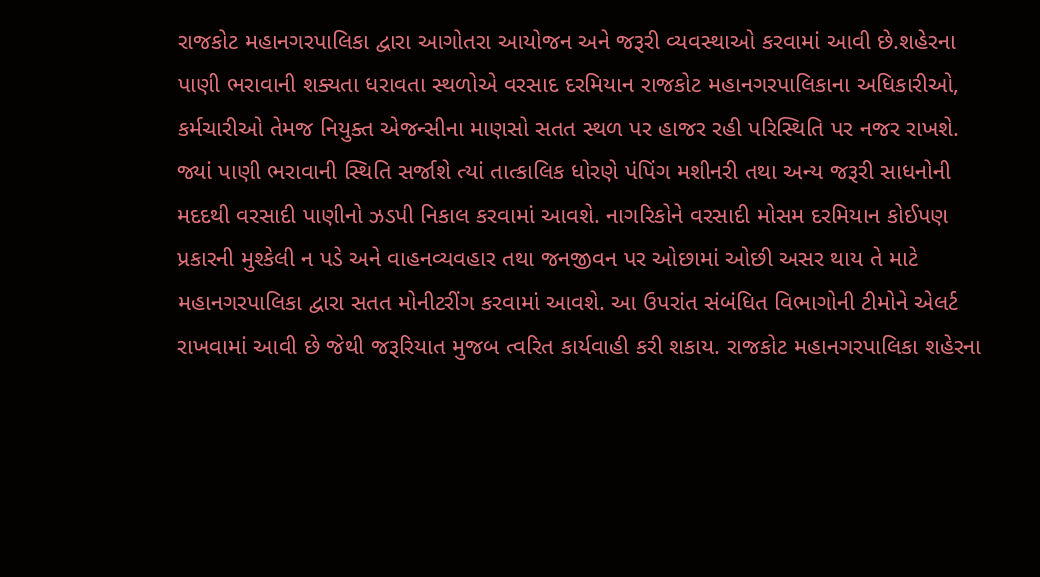રાજકોટ મહાનગરપાલિકા દ્વારા આગોતરા આયોજન અને જરૂરી વ્યવસ્થાઓ કરવામાં આવી છે.શહેરના પાણી ભરાવાની શક્યતા ધરાવતા સ્થળોએ વરસાદ દરમિયાન રાજકોટ મહાનગરપાલિકાના અધિકારીઓ, કર્મચારીઓ તેમજ નિયુક્ત એજન્સીના માણસો સતત સ્થળ પર હાજર રહી પરિસ્થિતિ પર નજર રાખશે. જ્યાં પાણી ભરાવાની સ્થિતિ સર્જાશે ત્યાં તાત્કાલિક ધોરણે પંપિંગ મશીનરી તથા અન્ય જરૂરી સાધનોની મદદથી વરસાદી પાણીનો ઝડપી નિકાલ કરવામાં આવશે. નાગરિકોને વરસાદી મોસમ દરમિયાન કોઈપણ પ્રકારની મુશ્કેલી ન પડે અને વાહનવ્યવહાર તથા જનજીવન પર ઓછામાં ઓછી અસર થાય તે માટે મહાનગરપાલિકા દ્વારા સતત મોનીટરીંગ કરવામાં આવશે. આ ઉપરાંત સંબંધિત વિભાગોની ટીમોને એલર્ટ રાખવામાં આવી છે જેથી જરૂરિયાત મુજબ ત્વરિત કાર્યવાહી કરી શકાય. રાજકોટ મહાનગરપાલિકા શહેરના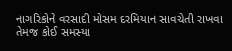નાગરિકોને વરસાદી મોસમ દરમિયાન સાવચેતી રાખવા તેમજ કોઈ સમસ્યા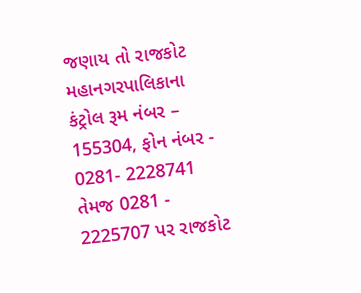જણાય તો રાજકોટ મહાનગરપાલિકાના કંટ્રોલ રૂમ નંબર – 155304, ફોન નંબર - 0281- 2228741 તેમજ 0281 - 2225707 પર રાજકોટ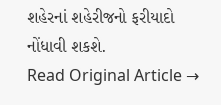શહેરનાં શહેરીજનો ફરીયાદો નોંધાવી શકશે.
Read Original Article →